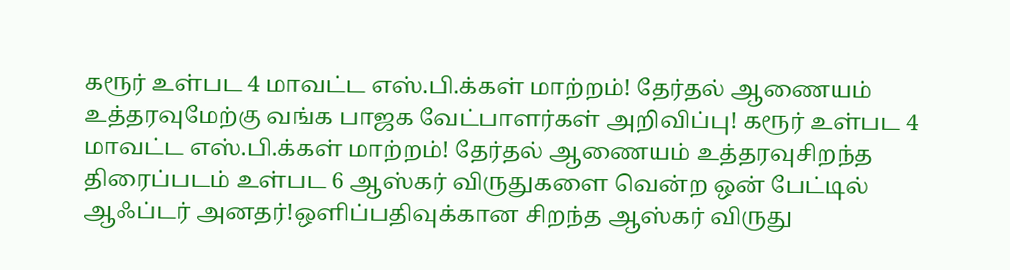கரூர் உள்பட 4 மாவட்ட எஸ்.பி.க்கள் மாற்றம்! தேர்தல் ஆணையம் உத்தரவுமேற்கு வங்க பாஜக வேட்பாளர்கள் அறிவிப்பு! கரூர் உள்பட 4 மாவட்ட எஸ்.பி.க்கள் மாற்றம்! தேர்தல் ஆணையம் உத்தரவுசிறந்த திரைப்படம் உள்பட 6 ஆஸ்கர் விருதுகளை வென்ற ஒன் பேட்டில் ஆஃப்டர் அனதர்!ஒளிப்பதிவுக்கான சிறந்த ஆஸ்கர் விருது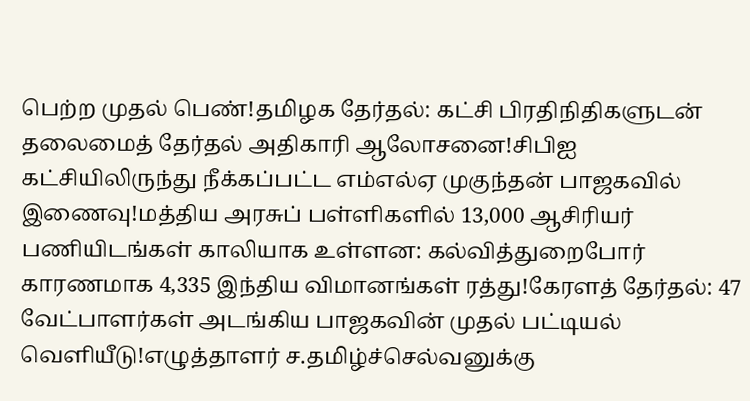பெற்ற முதல் பெண்!தமிழக தேர்தல்: கட்சி பிரதிநிதிகளுடன் தலைமைத் தேர்தல் அதிகாரி ஆலோசனை!சிபிஐ கட்சியிலிருந்து நீக்கப்பட்ட எம்எல்ஏ முகுந்தன் பாஜகவில் இணைவு!மத்திய அரசுப் பள்ளிகளில் 13,000 ஆசிரியர் பணியிடங்கள் காலியாக உள்ளன: கல்வித்துறைபோர் காரணமாக 4,335 இந்திய விமானங்கள் ரத்து!கேரளத் தேர்தல்: 47 வேட்பாளர்கள் அடங்கிய பாஜகவின் முதல் பட்டியல் வெளியீடு!எழுத்தாளர் ச.தமிழ்ச்செல்வனுக்கு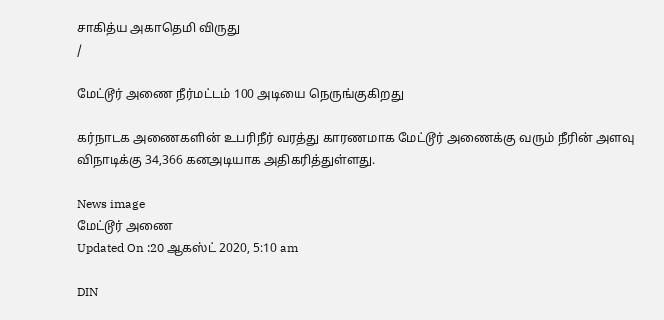சாகித்ய அகாதெமி விருது
/

மேட்டூர் அணை நீர்மட்டம் 100 அடியை நெருங்குகிறது

கர்நாடக அணைகளின் உபரிநீர் வரத்து காரணமாக மேட்டூர் அணைக்கு வரும் நீரின் அளவு விநாடிக்கு 34,366 கனஅடியாக அதிகரித்துள்ளது.

News image
மேட்டூர் அணை
Updated On :20 ஆகஸ்ட் 2020, 5:10 am

DIN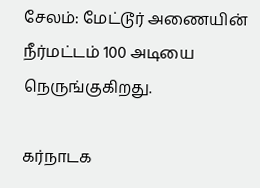சேலம்: மேட்டூர் அணையின் நீர்மட்டம் 100 அடியை நெருங்குகிறது.

கர்நாடக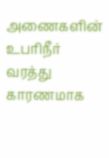அணைகளின் உபரிநீர் வரத்து காரணமாக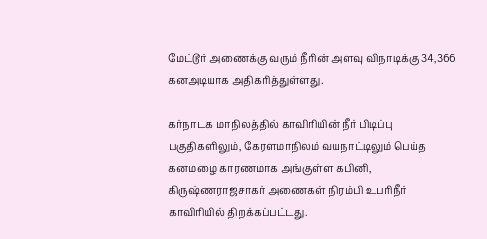மேட்டூர் அணைக்கு வரும் நீரின் அளவு விநாடிக்கு 34,366 கனஅடியாக அதிகரித்துள்ளது.

கர்நாடக மாநிலத்தில் காவிரியின் நீர் பிடிப்பு பகுதிகளிலும், கேரளமாநிலம் வயநாட்டிலும் பெய்த கனமழை காரணமாக அங்குள்ள கபினி, கிருஷ்ணராஜசாகர் அணைகள் நிரம்பி உபரிநீர் காவிரியில் திறக்கப்பட்டது.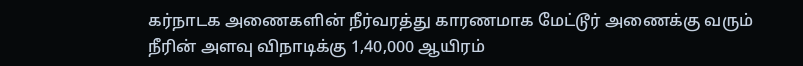கர்நாடக அணைகளின் நீர்வரத்து காரணமாக மேட்டூர் அணைக்கு வரும் நீரின் அளவு விநாடிக்கு 1,40,000 ஆயிரம்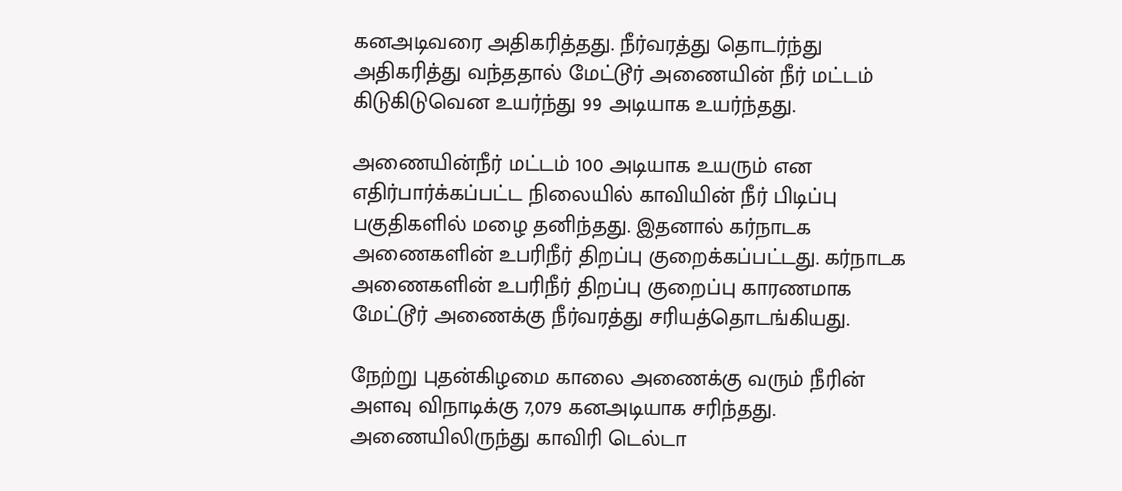கனஅடிவரை அதிகரித்தது. நீர்வரத்து தொடர்ந்து அதிகரித்து வந்ததால் மேட்டூர் அணையின் நீர் மட்டம் கிடுகிடுவென உயர்ந்து 99 அடியாக உயர்ந்தது.

அணையின்நீர் மட்டம் 100 அடியாக உயரும் என எதிர்பார்க்கப்பட்ட நிலையில் காவியின் நீர் பிடிப்பு பகுதிகளில் மழை தனிந்தது. இதனால் கர்நாடக அணைகளின் உபரிநீர் திறப்பு குறைக்கப்பட்டது. கர்நாடக அணைகளின் உபரிநீர் திறப்பு குறைப்பு காரணமாக மேட்டூர் அணைக்கு நீர்வரத்து சரியத்தொடங்கியது.

நேற்று புதன்கிழமை காலை அணைக்கு வரும் நீரின் அளவு விநாடிக்கு 7,079 கனஅடியாக சரிந்தது. அணையிலிருந்து காவிரி டெல்டா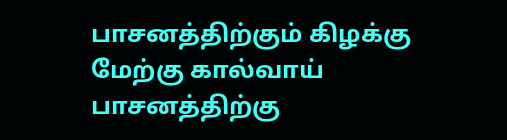பாசனத்திற்கும் கிழக்கு மேற்கு கால்வாய் பாசனத்திற்கு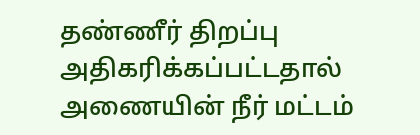தண்ணீர் திறப்பு அதிகரிக்கப்பட்டதால் அணையின் நீர் மட்டம்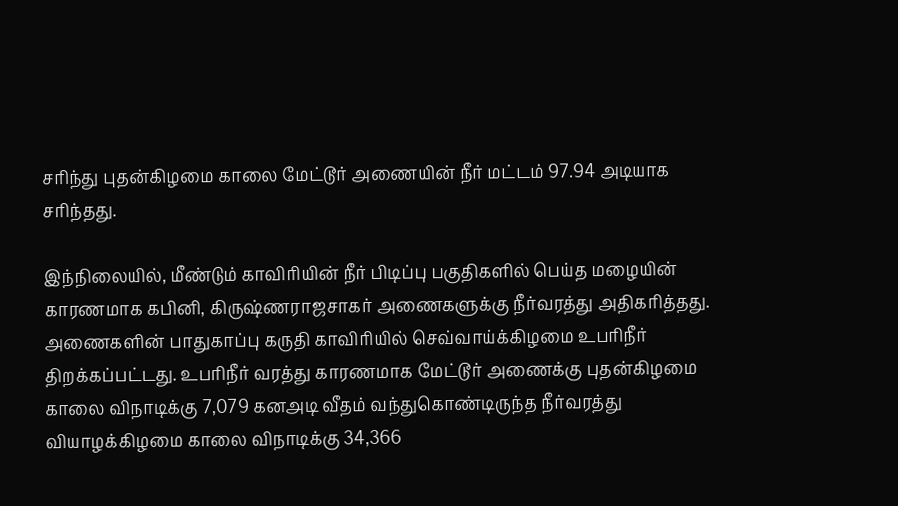சரிந்து புதன்கிழமை காலை மேட்டூர் அணையின் நீர் மட்டம் 97.94 அடியாக சரிந்தது.

இந்நிலையில், மீண்டும் காவிரியின் நீர் பிடிப்பு பகுதிகளில் பெய்த மழையின் காரணமாக கபினி, கிருஷ்ணராஜசாகர் அணைகளுக்கு நீர்வரத்து அதிகரித்தது. அணைகளின் பாதுகாப்பு கருதி காவிரியில் செவ்வாய்க்கிழமை உபரிநீர் திறக்கப்பட்டது. உபரிநீர் வரத்து காரணமாக மேட்டூர் அணைக்கு புதன்கிழமை காலை விநாடிக்கு 7,079 கனஅடி வீதம் வந்துகொண்டிருந்த நீர்வரத்து வியாழக்கிழமை காலை விநாடிக்கு 34,366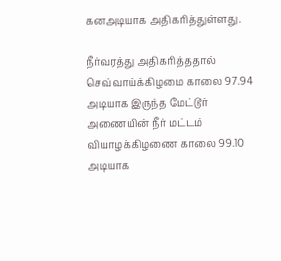கனஅடியாக அதிகரித்துள்ளது.

நீர்வரத்து அதிகரித்ததால் செவ்வாய்க்கிழமை காலை 97.94 அடியாக இருந்த மேட்டூர் அணையின் நீர் மட்டம் வியாழக்கிழணை காலை 99.10 அடியாக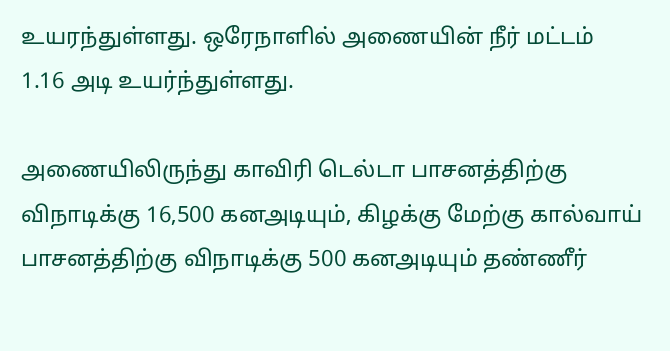உயரந்துள்ளது. ஒரேநாளில் அணையின் நீர் மட்டம் 1.16 அடி உயர்ந்துள்ளது.

அணையிலிருந்து காவிரி டெல்டா பாசனத்திற்கு விநாடிக்கு 16,500 கனஅடியும், கிழக்கு மேற்கு கால்வாய் பாசனத்திற்கு விநாடிக்கு 500 கனஅடியும் தண்ணீர்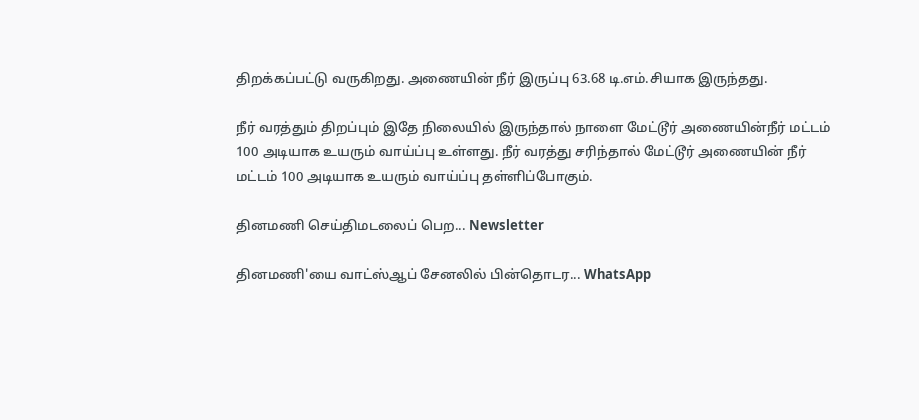திறக்கப்பட்டு வருகிறது. அணையின் நீர் இருப்பு 63.68 டி.எம்.சியாக இருந்தது.

நீர் வரத்தும் திறப்பும் இதே நிலையில் இருந்தால் நாளை மேட்டூர் அணையின்நீர் மட்டம் 100 அடியாக உயரும் வாய்ப்பு உள்ளது. நீர் வரத்து சரிந்தால் மேட்டூர் அணையின் நீர் மட்டம் 100 அடியாக உயரும் வாய்ப்பு தள்ளிப்போகும்.

தினமணி செய்திமடலைப் பெற... Newsletter

தினமணி'யை வாட்ஸ்ஆப் சேனலில் பின்தொடர... WhatsApp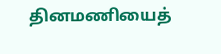தினமணியைத்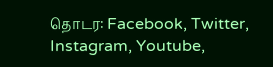தொடர: Facebook, Twitter, Instagram, Youtube,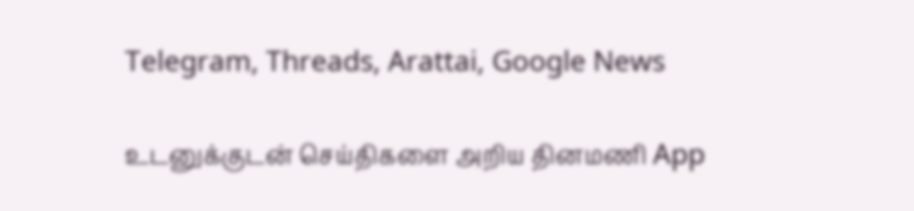Telegram, Threads, Arattai, Google News

உடனுக்குடன் செய்திகளை அறிய தினமணி App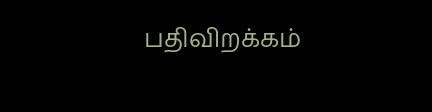பதிவிறக்கம்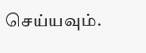செய்யவும்.